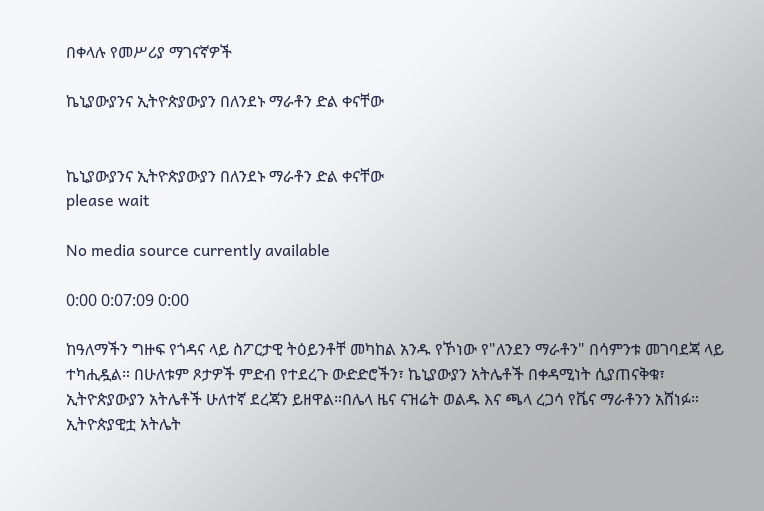በቀላሉ የመሥሪያ ማገናኛዎች

ኬኒያውያንና ኢትዮጵያውያን በለንደኑ ማራቶን ድል ቀናቸው


ኬኒያውያንና ኢትዮጵያውያን በለንደኑ ማራቶን ድል ቀናቸው
please wait

No media source currently available

0:00 0:07:09 0:00

ከዓለማችን ግዙፍ የጎዳና ላይ ስፖርታዊ ትዕይንቶቸ መካከል አንዱ የኾነው የ"ለንደን ማራቶን" በሳምንቱ መገባደጃ ላይ ተካሒዷል። በሁለቱም ጾታዎች ምድብ የተደረጉ ውድድሮችን፣ ኬኒያውያን አትሌቶች በቀዳሚነት ሲያጠናቅቁ፣ ኢትዮጵያውያን አትሌቶች ሁለተኛ ደረጃን ይዘዋል።በሌላ ዜና ናዝሬት ወልዱ እና ጫላ ረጋሳ የቬና ማራቶንን አሸነፉ። ኢትዮጵያዊቷ አትሌት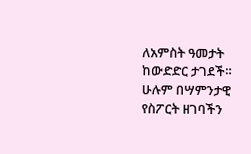ለአምስት ዓመታት ከውድድር ታገደች። ሁሉም በሣምንታዊ የስፖርት ዘገባችን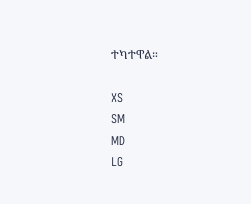ተካተዋል።

XS
SM
MD
LG